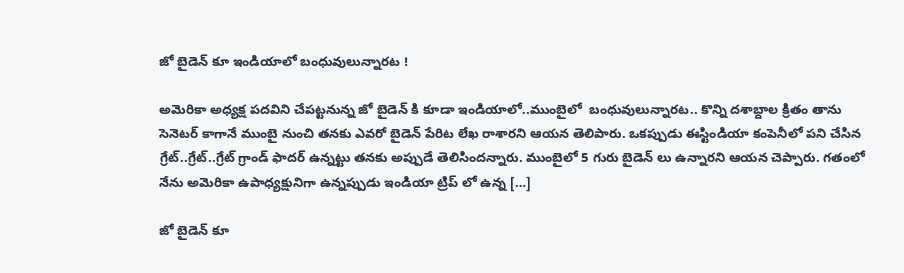జో బైడెన్ కూ ఇండియాలో బంధువులున్నారట !

అమెరికా అధ్యక్ష పదవిని చేపట్టనున్న జో బైడెన్ కి కూడా ఇండియాలో..ముంబైలో  బంధువులున్నారట.. కొన్ని దశాబ్దాల క్రితం తాను సెనెటర్ కాగానే ముంబై నుంచి తనకు ఎవరో బైడెన్ పేరిట లేఖ రాశారని ఆయన తెలిపారు. ఒకప్పుడు ఈస్టిండియా కంపెనీలో పని చేసిన గ్రేట్..గ్రేట్..గ్రేట్ గ్రాండ్ ఫాదర్ ఉన్నట్టు తనకు అప్పుడే తెలిసిందన్నారు. ముంబైలో 5 గురు బైడెన్ లు ఉన్నారని ఆయన చెప్పారు. గతంలో నేను అమెరికా ఉపాధ్యక్షునిగా ఉన్నప్పుడు ఇండియా ట్రిప్ లో ఉన్న […]

జో బైడెన్ కూ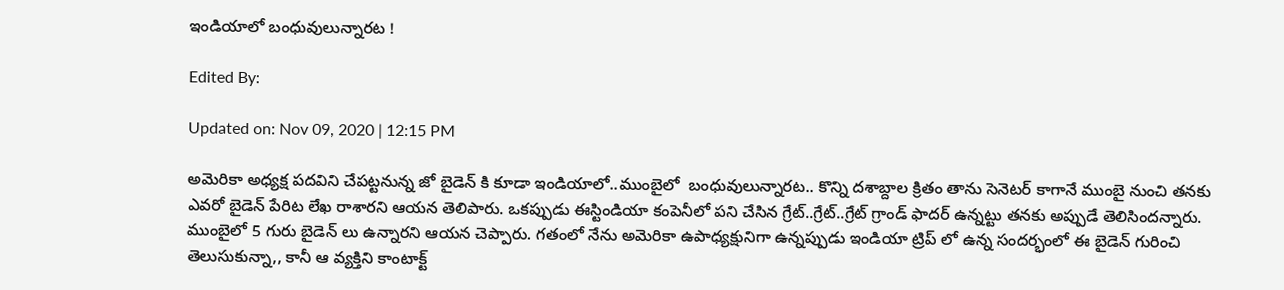ఇండియాలో బంధువులున్నారట !

Edited By:

Updated on: Nov 09, 2020 | 12:15 PM

అమెరికా అధ్యక్ష పదవిని చేపట్టనున్న జో బైడెన్ కి కూడా ఇండియాలో..ముంబైలో  బంధువులున్నారట.. కొన్ని దశాబ్దాల క్రితం తాను సెనెటర్ కాగానే ముంబై నుంచి తనకు ఎవరో బైడెన్ పేరిట లేఖ రాశారని ఆయన తెలిపారు. ఒకప్పుడు ఈస్టిండియా కంపెనీలో పని చేసిన గ్రేట్..గ్రేట్..గ్రేట్ గ్రాండ్ ఫాదర్ ఉన్నట్టు తనకు అప్పుడే తెలిసిందన్నారు. ముంబైలో 5 గురు బైడెన్ లు ఉన్నారని ఆయన చెప్పారు. గతంలో నేను అమెరికా ఉపాధ్యక్షునిగా ఉన్నప్పుడు ఇండియా ట్రిప్ లో ఉన్న సందర్భంలో ఈ బైడెన్ గురించి తెలుసుకున్నా,, కానీ ఆ వ్యక్తిని కాంటాక్ట్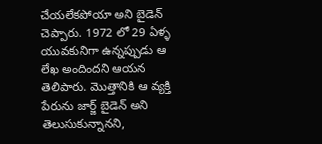చేయలేకపోయా అని బైడెన్ చెప్పారు. 1972 లో 29 ఏళ్ళ యువకునిగా ఉన్నప్పుడు ఆ లేఖ అందిందని ఆయన తెలిపారు. మొత్తానికి ఆ వ్యక్తి పేరును జార్జ్ బైడెన్ అని తెలుసుకున్నానని,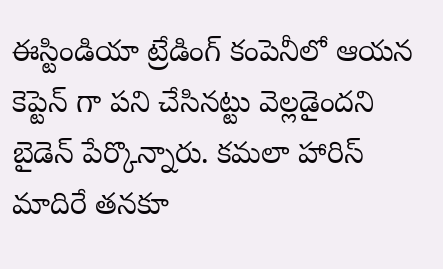ఈస్టిండియా ట్రేడింగ్ కంపెనీలో ఆయన  కెప్టెన్ గా పని చేసినట్టు వెల్లడైందని బైడెన్ పేర్కొన్నారు. కమలా హారిస్ మాదిరే తనకూ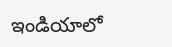ఇండియాలో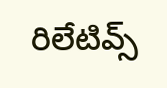రిలేటివ్స్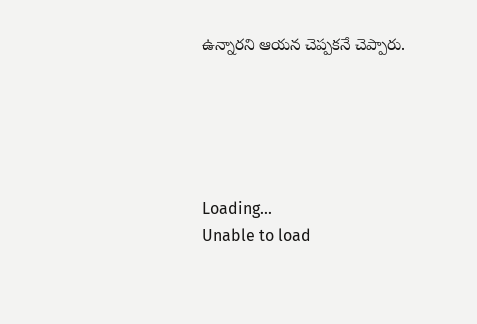ఉన్నారని ఆయన చెప్పకనే చెప్పారు.





Loading...
Unable to load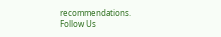recommendations.
Follow Us